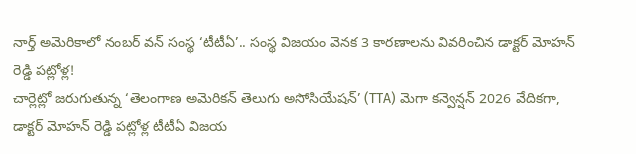నార్త్ అమెరికాలో నంబర్ వన్ సంస్థ ‘టీటీఏ’.. సంస్థ విజయం వెనక 3 కారణాలను వివరించిన డాక్టర్ మోహన్ రెడ్డి పట్లోళ్ల!
చార్లెట్లో జరుగుతున్న ‘తెలంగాణ అమెరికన్ తెలుగు అసోసియేషన్’ (TTA) మెగా కన్వెన్షన్ 2026 వేదికగా, డాక్టర్ మోహన్ రెడ్డి పట్లోళ్ల టీటీఏ విజయ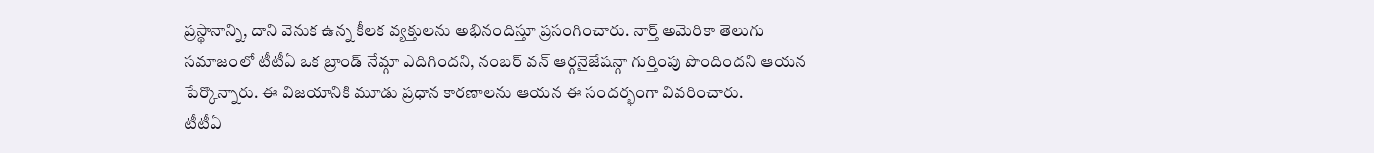ప్రస్థానాన్ని, దాని వెనుక ఉన్న కీలక వ్యక్తులను అభినందిస్తూ ప్రసంగించారు. నార్త్ అమెరికా తెలుగు సమాజంలో టీటీఏ ఒక బ్రాండ్ నేమ్గా ఎదిగిందని, నంబర్ వన్ ఆర్గనైజేషన్గా గుర్తింపు పొందిందని ఆయన పేర్కొన్నారు. ఈ విజయానికి మూడు ప్రధాన కారణాలను ఆయన ఈ సందర్భంగా వివరించారు.
టీటీఏ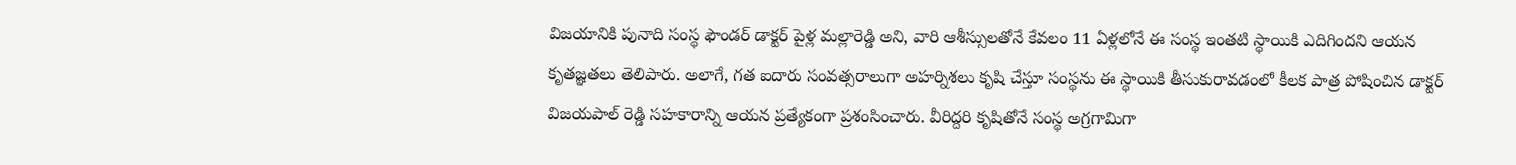విజయానికి పునాది సంస్థ ఫౌండర్ డాక్టర్ పైళ్ల మల్లారెడ్డి అని, వారి ఆశీస్సులతోనే కేవలం 11 ఏళ్లలోనే ఈ సంస్థ ఇంతటి స్థాయికి ఎదిగిందని ఆయన కృతజ్ఞతలు తెలిపారు. అలాగే, గత ఐదారు సంవత్సరాలుగా అహర్నిశలు కృషి చేస్తూ సంస్థను ఈ స్థాయికి తీసుకురావడంలో కీలక పాత్ర పోషించిన డాక్టర్ విజయపాల్ రెడ్డి సహకారాన్ని ఆయన ప్రత్యేకంగా ప్రశంసించారు. వీరిద్దరి కృషితోనే సంస్థ అగ్రగామిగా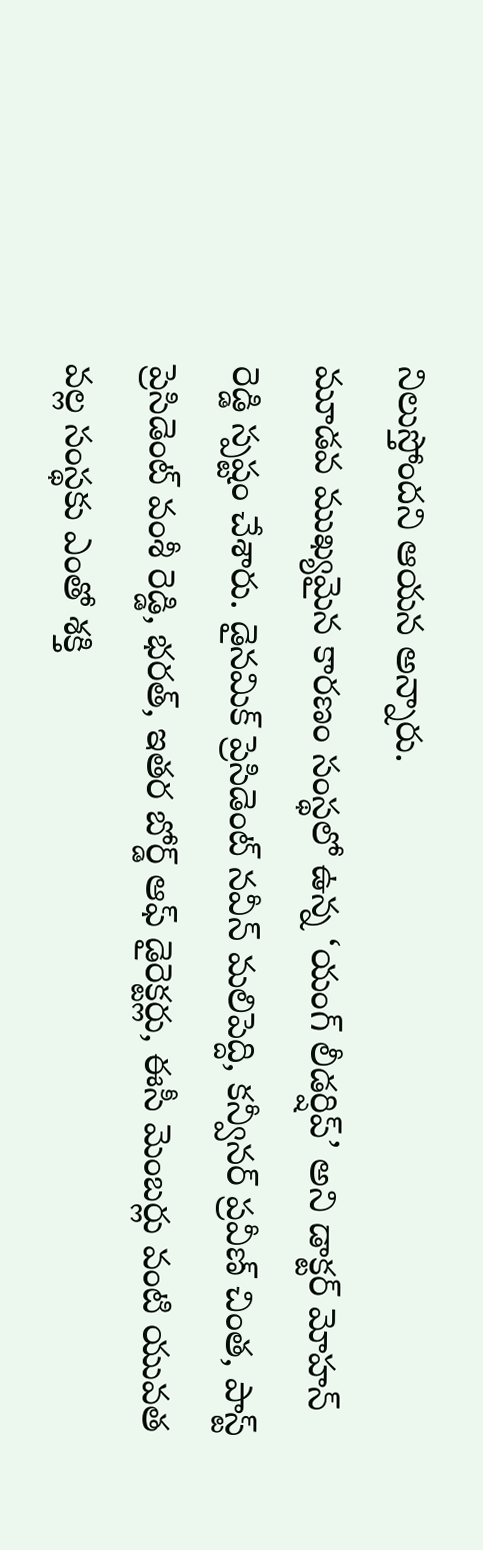నిలుస్తోందని ఆయన అన్నారు.
మూడవ ముఖ్యమైన కారణం సంస్థలో ఉన్న ‘యంగ్ లీడర్షిప్’ అని డాక్టర్ మోహన్ రెడ్డి స్పష్టం చేశారు. డైనమిక్ ప్రెసిడెంట్ నవీన్ మలిపెద్ది, కన్వీనర్ ప్రవీణ్ చింత, పాస్ట్ ప్రెసిడెంట్ వంశీ రెడ్డి, భరత్, ఇతర బోర్డ్ ఆఫ్ డైరెక్టర్లు, ఈసీ మెంబర్లు వంటి యువత వల్ల సంస్థకు ఎంతో శక్తి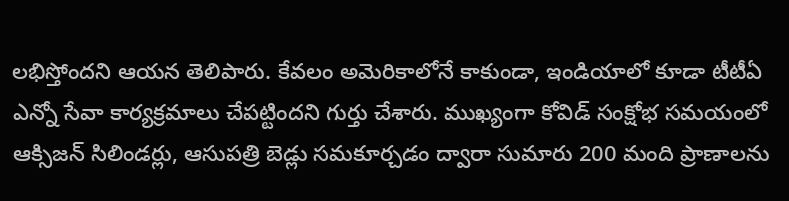లభిస్తోందని ఆయన తెలిపారు. కేవలం అమెరికాలోనే కాకుండా, ఇండియాలో కూడా టీటీఏ ఎన్నో సేవా కార్యక్రమాలు చేపట్టిందని గుర్తు చేశారు. ముఖ్యంగా కోవిడ్ సంక్షోభ సమయంలో ఆక్సిజన్ సిలిండర్లు, ఆసుపత్రి బెడ్లు సమకూర్చడం ద్వారా సుమారు 200 మంది ప్రాణాలను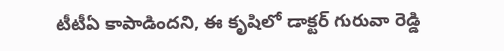టీటీఏ కాపాడిందని, ఈ కృషిలో డాక్టర్ గురువా రెడ్డి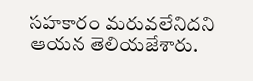సహకారం మరువలేనిదని ఆయన తెలియజేశారు.